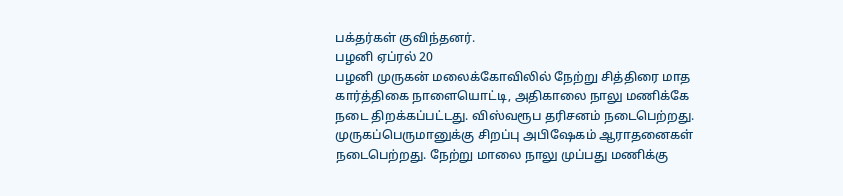பக்தர்கள் குவிந்தனர்.
பழனி ஏப்ரல் 20
பழனி முருகன் மலைக்கோவிலில் நேற்று சித்திரை மாத கார்த்திகை நாளையொட்டி, அதிகாலை நாலு மணிக்கே நடை திறக்கப்பட்டது. விஸ்வரூப தரிசனம் நடைபெற்றது. முருகப்பெருமானுக்கு சிறப்பு அபிஷேகம் ஆராதனைகள் நடைபெற்றது. நேற்று மாலை நாலு முப்பது மணிக்கு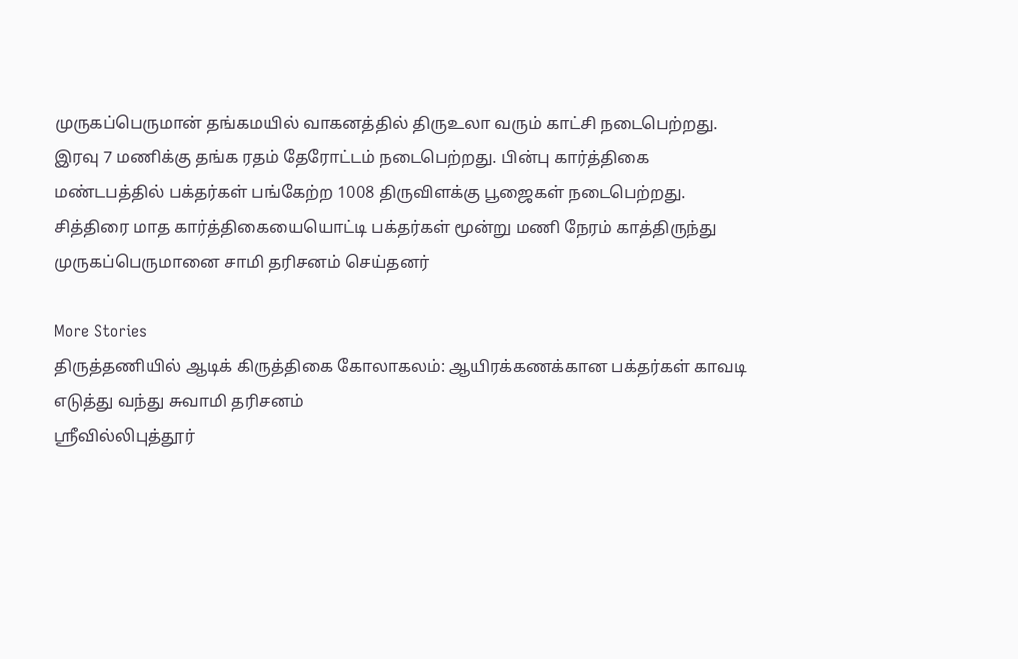முருகப்பெருமான் தங்கமயில் வாகனத்தில் திருஉலா வரும் காட்சி நடைபெற்றது. இரவு 7 மணிக்கு தங்க ரதம் தேரோட்டம் நடைபெற்றது. பின்பு கார்த்திகை மண்டபத்தில் பக்தர்கள் பங்கேற்ற 1008 திருவிளக்கு பூஜைகள் நடைபெற்றது. சித்திரை மாத கார்த்திகையையொட்டி பக்தர்கள் மூன்று மணி நேரம் காத்திருந்து முருகப்பெருமானை சாமி தரிசனம் செய்தனர்

More Stories
திருத்தணியில் ஆடிக் கிருத்திகை கோலாகலம்: ஆயிரக்கணக்கான பக்தர்கள் காவடி எடுத்து வந்து சுவாமி தரிசனம்
ஸ்ரீவில்லிபுத்தூர்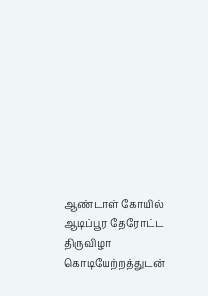ஆண்டாள் கோயில் ஆடிப்பூர தேரோட்ட திருவிழா கொடியேற்றத்துடன்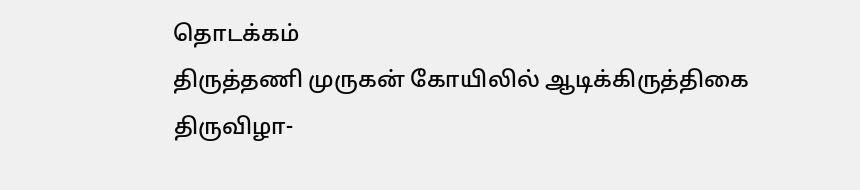தொடக்கம்
திருத்தணி முருகன் கோயிலில் ஆடிக்கிருத்திகை திருவிழா-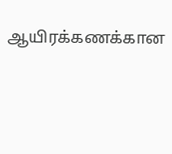ஆயிரக்கணக்கான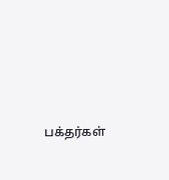பக்தர்கள்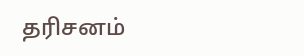தரிசனம்